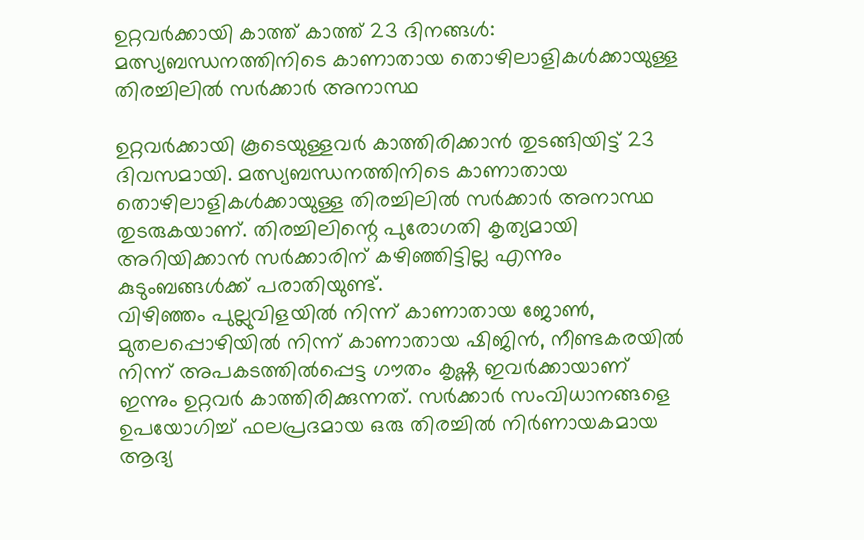ഉറ്റവർക്കായി കാത്ത് കാത്ത് 23 ദിനങ്ങൾ: മത്സ്യബന്ധനത്തിനിടെ കാണാതായ തൊഴിലാളികൾക്കായുള്ള തിരച്ചിലിൽ സർക്കാർ അനാസ്ഥ

ഉറ്റവർക്കായി കൂടെയുള്ളവർ കാത്തിരിക്കാൻ തുടങ്ങിയിട്ട് 23 ദിവസമായി. മത്സ്യബന്ധനത്തിനിടെ കാണാതായ തൊഴിലാളികൾക്കായുള്ള തിരച്ചിലിൽ സർക്കാർ അനാസ്ഥ തുടരുകയാണ്. തിരച്ചിലിന്റെ പുരോഗതി കൃത്യമായി അറിയിക്കാൻ സർക്കാരിന് കഴിഞ്ഞിട്ടില്ല എന്നും കുടുംബങ്ങൾക്ക് പരാതിയുണ്ട്.
വിഴിഞ്ഞം പുല്ലുവിളയിൽ നിന്ന് കാണാതായ ജോൺ, മുതലപ്പൊഴിയിൽ നിന്ന് കാണാതായ ഷിജിൻ, നീണ്ടകരയിൽ നിന്ന് അപകടത്തിൽപ്പെട്ട ഗൗതം കൃഷ്ണ ഇവർക്കായാണ് ഇന്നും ഉറ്റവർ കാത്തിരിക്കുന്നത്. സർക്കാർ സംവിധാനങ്ങളെ ഉപയോഗിച്ച് ഫലപ്രദമായ ഒരു തിരച്ചിൽ നിർണായകമായ ആദ്യ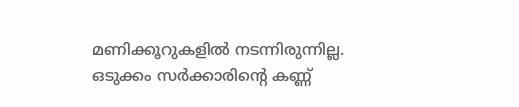മണിക്കൂറുകളിൽ നടന്നിരുന്നില്ല.
ഒടുക്കം സർക്കാരിന്റെ കണ്ണ്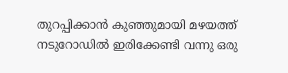തുറപ്പിക്കാൻ കുഞ്ഞുമായി മഴയത്ത് നടുറോഡിൽ ഇരിക്കേണ്ടി വന്നു ഒരു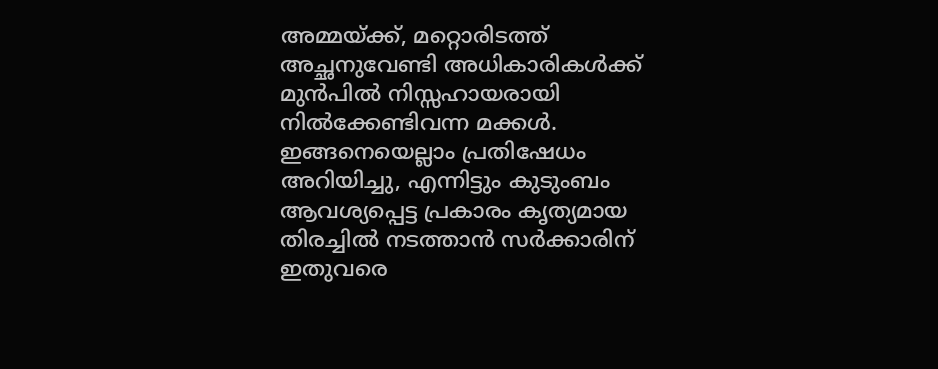അമ്മയ്ക്ക്, മറ്റൊരിടത്ത് അച്ഛനുവേണ്ടി അധികാരികൾക്ക് മുൻപിൽ നിസ്സഹായരായി നിൽക്കേണ്ടിവന്ന മക്കൾ. ഇങ്ങനെയെല്ലാം പ്രതിഷേധം അറിയിച്ചു, എന്നിട്ടും കുടുംബം ആവശ്യപ്പെട്ട പ്രകാരം കൃത്യമായ തിരച്ചിൽ നടത്താൻ സർക്കാരിന് ഇതുവരെ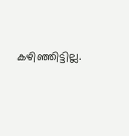കഴിഞ്ഞിട്ടില്ല.